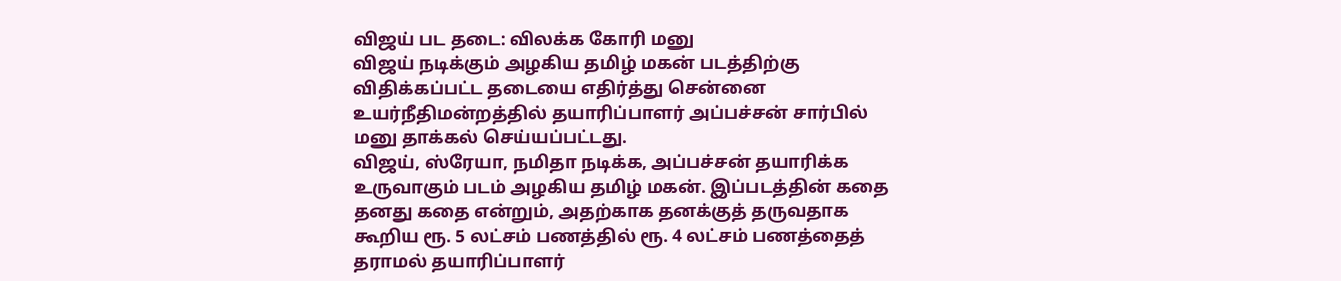விஜய் பட தடை: விலக்க கோரி மனு
விஜய் நடிக்கும் அழகிய தமிழ் மகன் படத்திற்கு விதிக்கப்பட்ட தடையை எதிர்த்து சென்னை உயர்நீதிமன்றத்தில் தயாரிப்பாளர் அப்பச்சன் சார்பில் மனு தாக்கல் செய்யப்பட்டது.
விஜய், ஸ்ரேயா, நமிதா நடிக்க, அப்பச்சன் தயாரிக்க உருவாகும் படம் அழகிய தமிழ் மகன். இப்படத்தின் கதை தனது கதை என்றும், அதற்காக தனக்குத் தருவதாக கூறிய ரூ. 5 லட்சம் பணத்தில் ரூ. 4 லட்சம் பணத்தைத் தராமல் தயாரிப்பாளர்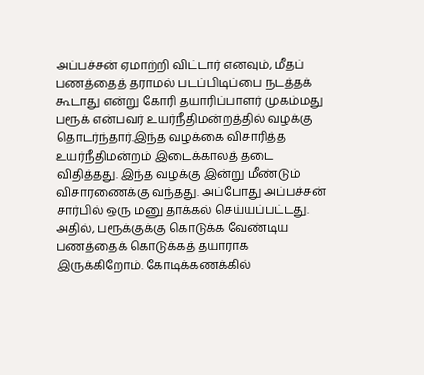அப்பச்சன் ஏமாற்றி விட்டார் எனவும், மீதப் பணத்தைத் தராமல் படப்பிடிப்பை நடத்தக் கூடாது என்று கோரி தயாரிப்பாளர் முகம்மது பரூக் என்பவர் உயர்நீதிமன்றத்தில் வழக்கு தொடர்ந்தார்.இந்த வழக்கை விசாரித்த உயர்நீதிமன்றம் இடைக்காலத் தடை விதித்தது. இந்த வழக்கு இன்று மீண்டும் விசாரணைக்கு வந்தது. அப்போது அப்பச்சன் சார்பில் ஒரு மனு தாக்கல் செய்யப்பட்டது.
அதில், பரூக்குக்கு கொடுக்க வேண்டிய பணத்தைக் கொடுக்கத் தயாராக இருக்கிறோம். கோடிக்கணக்கில்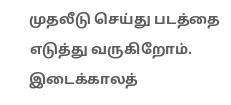முதலீடு செய்து படத்தை எடுத்து வருகிறோம். இடைக்காலத்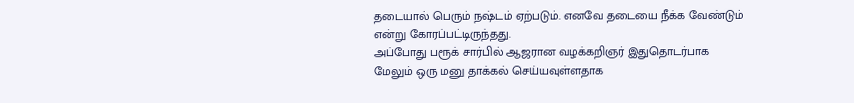தடையால் பெரும் நஷ்டம் ஏற்படும். எனவே தடையை நீக்க வேண்டும் என்று கோரப்பட்டிருந்தது.
அப்போது பரூக் சார்பில் ஆஜரான வழக்கறிஞர் இதுதொடர்பாக மேலும் ஒரு மனு தாக்கல் செய்யவுள்ளதாக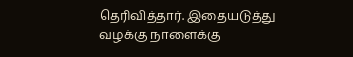தெரிவித்தார். இதையடுத்து வழக்கு நாளைக்கு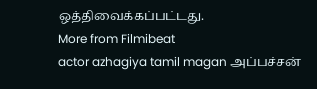ஒத்திவைக்கப்பட்டது.
More from Filmibeat
actor azhagiya tamil magan அப்பச்சன்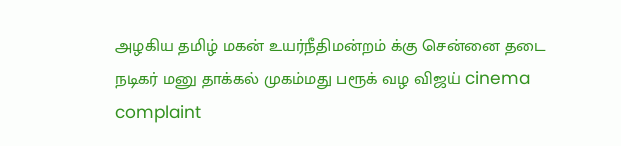அழகிய தமிழ் மகன் உயர்நீதிமன்றம் க்கு சென்னை தடை நடிகர் மனு தாக்கல் முகம்மது பரூக் வழ விஜய் cinema complaint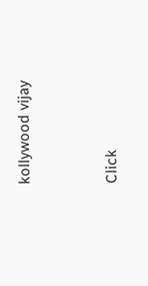kollywood vijay


Click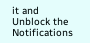it and Unblock the Notifications